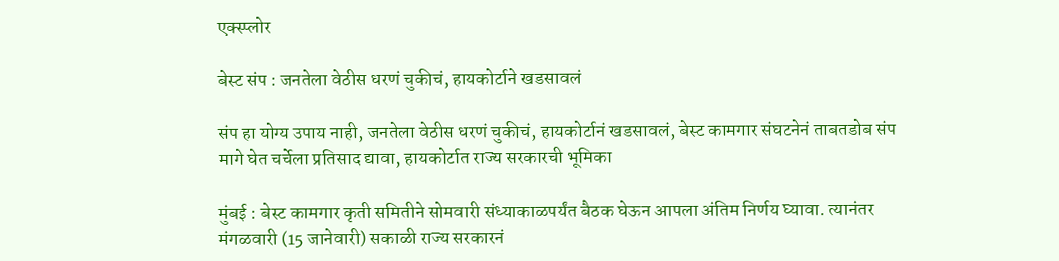एक्स्प्लोर

बेस्ट संप : जनतेला वेठीस धरणं चुकीचं, हायकोर्टाने खडसावलं

संप हा योग्य उपाय नाही, जनतेला वेठीस धरणं चुकीचं, हायकोर्टानं खडसावलं, बेस्ट कामगार संघटनेनं ताबतडोब संप मागे घेत चर्चेला प्रतिसाद द्यावा, हायकोर्टात राज्य सरकारची भूमिका

मुंबई : बेस्ट कामगार कृती समितीने सोमवारी संध्याकाळपर्यंत बैठक घेऊन आपला अंतिम निर्णय घ्यावा. त्यानंतर मंगळवारी (15 जानेवारी) सकाळी राज्य सरकारनं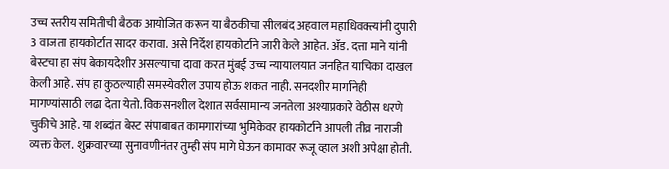उच्च स्तरीय समितीची बैठक आयोजित करून या बैठकीचा सीलबंद अहवाल महाधिवक्त्यांनी दुपारी 3 वाजता हायकोर्टात सादर करावा. असे निर्देश हायकोर्टाने जारी केले आहेत. ॲड. दत्ता माने यांनी बेस्टचा हा संप बेकायदेशीर असल्याचा दावा करत मुंबई उच्च न्यायालयात जनहित याचिका दाखल केली आहे. संप हा कुठल्याही समस्येवरील उपाय होऊ शकत नाही. सनदशीर मार्गानेही मागण्यांसाठी लढा देता येतो. विकसनशील देशात सर्वसामान्य जनतेला अश्याप्रकारे वेठीस धरणे चुकीचे आहे. या शब्दांत बेस्ट संपाबाबत कामगारांच्या भुमिकेवर हायकोर्टाने आपली तीव्र नाराजी व्यक्त केल. शुक्रवारच्या सुनावणीनंतर तुम्ही संप मागे घेऊन कामावर रूजू व्हाल अशी अपेक्षा होती.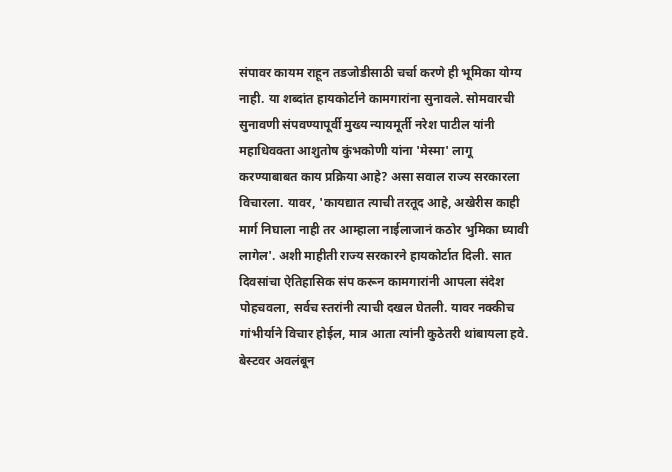संपावर कायम राहून तडजोडीसाठी चर्चा करणे ही भूमिका योग्य नाही. या शब्दांत हायकोर्टाने कामगारांना सुनावले. सोमवारची सुनावणी संपवण्यापूर्वी मुख्य न्यायमूर्ती नरेश पाटील यांनी महाधिवक्ता आशुतोष कुंभकोणी यांना 'मेस्मा' लागू करण्याबाबत काय प्रक्रिया आहे? असा सवाल राज्य सरकारला विचारला. यावर, 'कायद्यात त्याची तरतूद आहे, अखेरीस काही मार्ग निघाला नाही तर आम्हाला नाईलाजानं कठोर भुमिका घ्यावी लागेल'. अशी माहीती राज्य सरकारने हायकोर्टात दिली. सात दिवसांचा ऐतिहासिक संप करून कामगारांनी आपला संदेश पोहचवला, सर्वच स्तरांनी त्याची दखल घेतली. यावर नक्कीच गांभीर्याने विचार होईल, मात्र आता त्यांनी कुठेतरी थांबायला हवे. बेस्टवर अवलंबून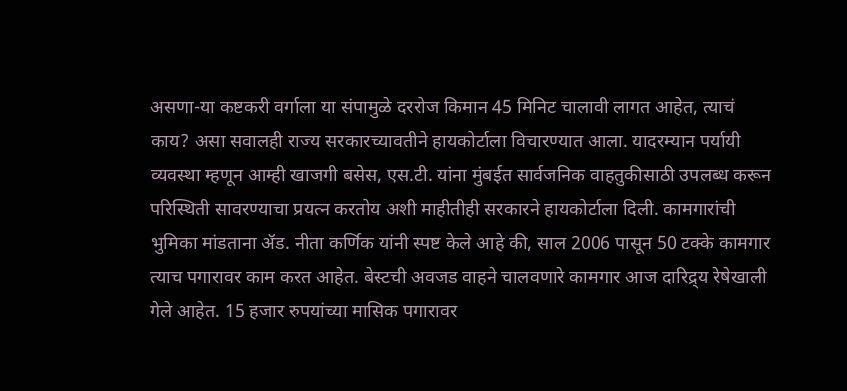असणा-या कष्टकरी वर्गाला या संपामुळे दररोज किमान 45 मिनिट चालावी लागत आहेत, त्याचं काय? असा सवालही राज्य सरकारच्यावतीने हायकोर्टाला विचारण्यात आला. यादरम्यान पर्यायी व्यवस्था म्हणून आम्ही खाजगी बसेस, एस.टी. यांना मुंबईत सार्वजनिक वाहतुकीसाठी उपलब्ध करून परिस्थिती सावरण्याचा प्रयत्न करतोय अशी माहीतीही सरकारने हायकोर्टाला दिली. कामगारांची भुमिका मांडताना ॲड. नीता कर्णिक यांनी स्पष्ट केले आहे की, साल 2006 पासून 50 टक्के कामगार त्याच पगारावर काम करत आहेत. बेस्टची अवजड वाहने चालवणारे कामगार आज दारिद्र्य रेषेखाली गेले आहेत. 15 हजार रुपयांच्या मासिक पगारावर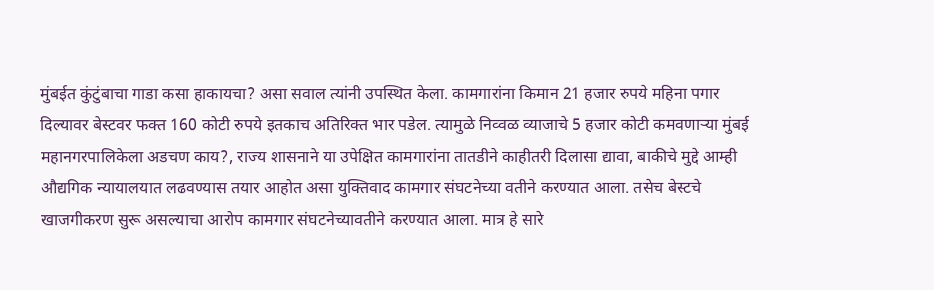मुंबईत कुंटुंबाचा गाडा कसा हाकायचा? असा सवाल त्यांनी उपस्थित केला. कामगारांना किमान 21 हजार रुपये महिना पगार दिल्यावर बेस्टवर फक्त 160 कोटी रुपये इतकाच अतिरिक्त भार पडेल. त्यामुळे निव्वळ व्याजाचे 5 हजार कोटी कमवणाऱ्या मुंबई महानगरपालिकेला अडचण काय?, राज्य शासनाने या उपेक्षित कामगारांना तातडीने काहीतरी दिलासा द्यावा, बाकीचे मुद्दे आम्ही औद्यगिक न्यायालयात लढवण्यास तयार आहोत असा युक्तिवाद कामगार संघटनेच्या वतीने करण्यात आला. तसेच बेस्टचे खाजगीकरण सुरू असल्याचा आरोप कामगार संघटनेच्यावतीने करण्यात आला. मात्र हे सारे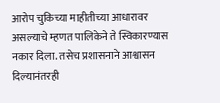आरोप चुकिच्या माहीतीच्या आधारावर असल्याचे म्हणत पालिकेने ते स्विकारण्यास नकार दिला. तसेच प्रशासनाने आश्वासन दिल्यानंतरही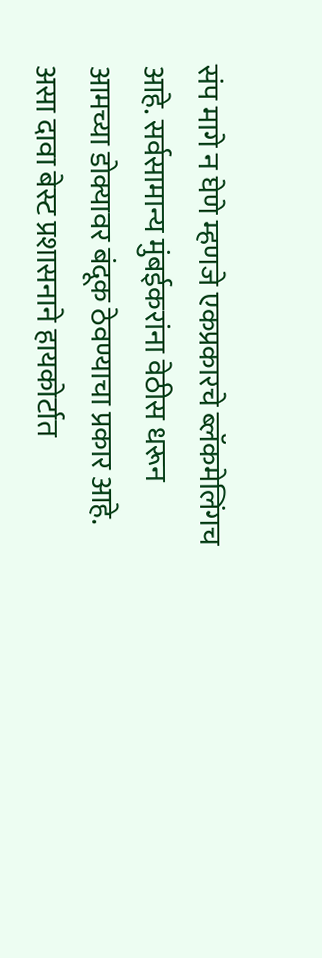संप मागे न घेणे म्हणजे एकप्रकारचे ब्लॅकमेलिंगच आहे. सर्वसामान्य मुंबईकरांना वेठीस धरून आमच्या डोक्यावर बंदूक ठेवण्याचा प्रकार आहे. असा दावा बेस्ट प्रशासनाने हायकोर्टात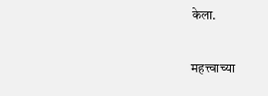केला.

महत्त्वाच्या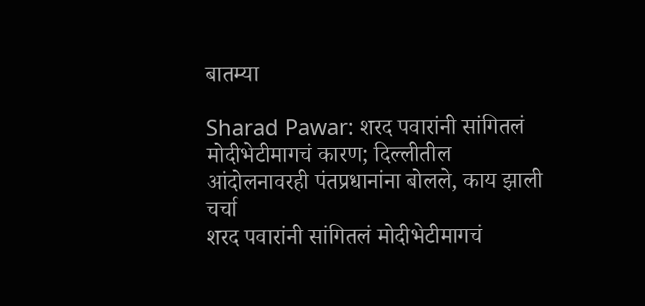बातम्या

Sharad Pawar: शरद पवारांनी सांगितलं मोदीभेटीमागचं कारण; दिल्लीतील आंदोलनावरही पंतप्रधानांना बोलले, काय झाली चर्चा
शरद पवारांनी सांगितलं मोदीभेटीमागचं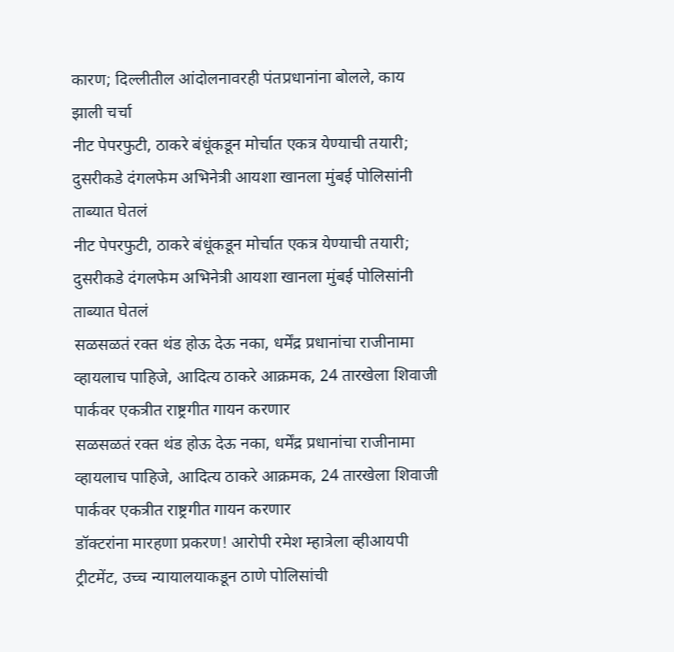कारण; दिल्लीतील आंदोलनावरही पंतप्रधानांना बोलले, काय झाली चर्चा
नीट पेपरफुटी, ठाकरे बंधूंकडून मोर्चात एकत्र येण्याची तयारी; दुसरीकडे दंगलफेम अभिनेत्री आयशा खानला मुंबई पोलिसांनी ताब्यात घेतलं
नीट पेपरफुटी, ठाकरे बंधूंकडून मोर्चात एकत्र येण्याची तयारी; दुसरीकडे दंगलफेम अभिनेत्री आयशा खानला मुंबई पोलिसांनी ताब्यात घेतलं
सळसळतं रक्त थंड होऊ देऊ नका, धर्मेंद्र प्रधानांचा राजीनामा व्हायलाच पाहिजे, आदित्य ठाकरे आक्रमक, 24 तारखेला शिवाजी पार्कवर एकत्रीत राष्ट्रगीत गायन करणार
सळसळतं रक्त थंड होऊ देऊ नका, धर्मेंद्र प्रधानांचा राजीनामा व्हायलाच पाहिजे, आदित्य ठाकरे आक्रमक, 24 तारखेला शिवाजी पार्कवर एकत्रीत राष्ट्रगीत गायन करणार
डॉक्टरांना मारहणा प्रकरण! आरोपी रमेश म्हात्रेला व्हीआयपी ट्रीटमेंट, उच्च न्यायालयाकडून ठाणे पोलिसांची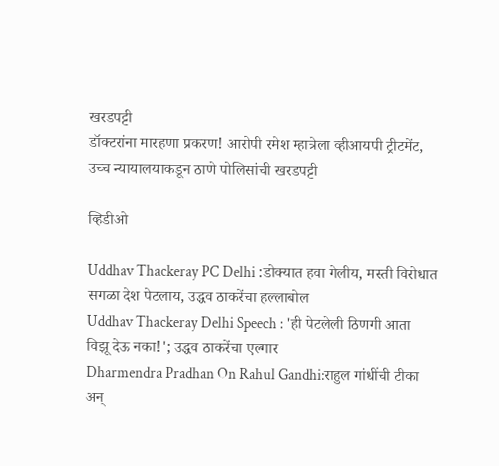खरडपट्टी
डॉक्टरांना मारहणा प्रकरण! आरोपी रमेश म्हात्रेला व्हीआयपी ट्रीटमेंट, उच्च न्यायालयाकडून ठाणे पोलिसांची खरडपट्टी

व्हिडीओ

Uddhav Thackeray PC Delhi :डोक्यात हवा गेलीय, मस्ती विरोधात सगळा देश पेटलाय, उद्धव ठाकरेंचा हल्लाबोल
Uddhav Thackeray Delhi Speech : 'ही पेटलेली ठिणगी आता विझू देऊ नका!'; उद्धव ठाकरेंचा एल्गार
Dharmendra Pradhan On Rahul Gandhi:राहुल गांधींची टीका अन्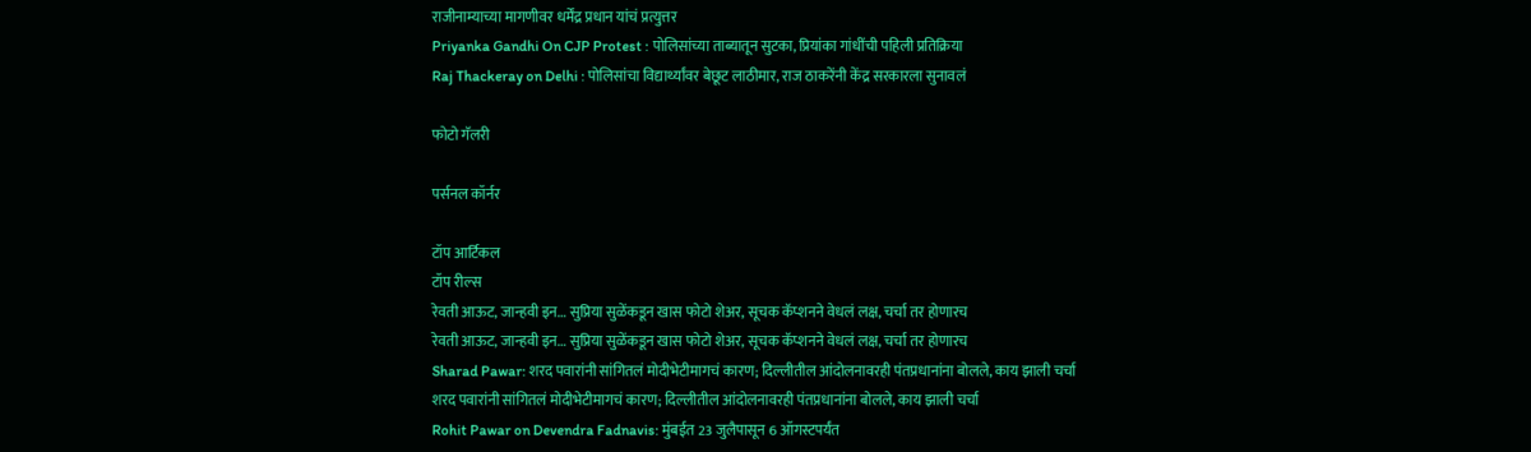राजीनाम्याच्या मागणीवर धर्मेंद्र प्रधान यांचं प्रत्युत्तर
Priyanka Gandhi On CJP Protest : पोलिसांच्या ताब्यातून सुटका, प्रियांका गांधींची पहिली प्रतिक्रिया
Raj Thackeray on Delhi : पोलिसांचा विद्यार्थ्यांवर बेछूट लाठीमार, राज ठाकरेंनी केंद्र सरकारला सुनावलं

फोटो गॅलरी

पर्सनल कॉर्नर

टॉप आर्टिकल
टॉप रील्स
रेवती आऊट, जान्हवी इन... सुप्रिया सुळेंकडून खास फोटो शेअर, सूचक कॅप्शनने वेधलं लक्ष, चर्चा तर होणारच
रेवती आऊट, जान्हवी इन... सुप्रिया सुळेंकडून खास फोटो शेअर, सूचक कॅप्शनने वेधलं लक्ष, चर्चा तर होणारच
Sharad Pawar: शरद पवारांनी सांगितलं मोदीभेटीमागचं कारण; दिल्लीतील आंदोलनावरही पंतप्रधानांना बोलले, काय झाली चर्चा
शरद पवारांनी सांगितलं मोदीभेटीमागचं कारण; दिल्लीतील आंदोलनावरही पंतप्रधानांना बोलले, काय झाली चर्चा
Rohit Pawar on Devendra Fadnavis: मुंबईत 23 जुलैपासून 6 ऑगस्टपर्यंत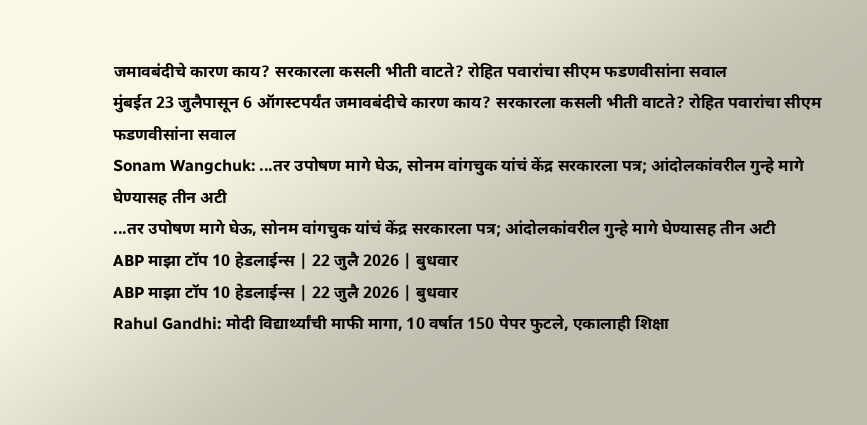जमावबंदीचे कारण काय? सरकारला कसली भीती वाटते? रोहित पवारांचा सीएम फडणवीसांना सवाल
मुंबईत 23 जुलैपासून 6 ऑगस्टपर्यंत जमावबंदीचे कारण काय? सरकारला कसली भीती वाटते? रोहित पवारांचा सीएम फडणवीसांना सवाल
Sonam Wangchuk: ...तर उपोषण मागे घेऊ, सोनम वांगचुक यांचं केंद्र सरकारला पत्र; आंदोलकांवरील गुन्हे मागे घेण्यासह तीन अटी
...तर उपोषण मागे घेऊ, सोनम वांगचुक यांचं केंद्र सरकारला पत्र; आंदोलकांवरील गुन्हे मागे घेण्यासह तीन अटी
ABP माझा टॉप 10 हेडलाईन्स | 22 जुलै 2026 | बुधवार
ABP माझा टॉप 10 हेडलाईन्स | 22 जुलै 2026 | बुधवार
Rahul Gandhi: मोदी विद्यार्थ्यांची माफी मागा, 10 वर्षात 150 पेपर फुटले, एकालाही शिक्षा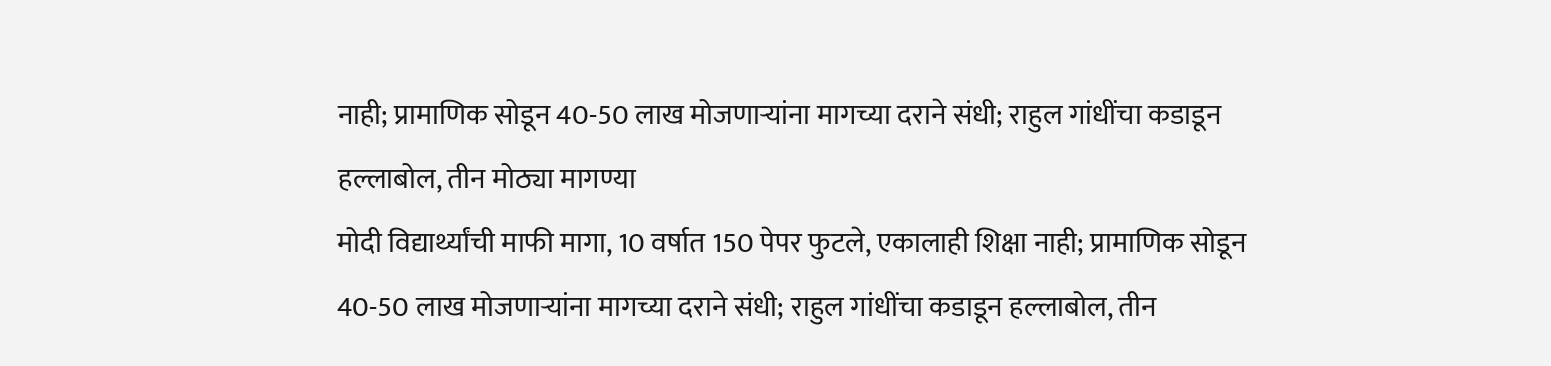नाही; प्रामाणिक सोडून 40-50 लाख मोजणाऱ्यांना मागच्या दराने संधी; राहुल गांधींचा कडाडून हल्लाबोल, तीन मोठ्या मागण्या
मोदी विद्यार्थ्यांची माफी मागा, 10 वर्षात 150 पेपर फुटले, एकालाही शिक्षा नाही; प्रामाणिक सोडून 40-50 लाख मोजणाऱ्यांना मागच्या दराने संधी; राहुल गांधींचा कडाडून हल्लाबोल, तीन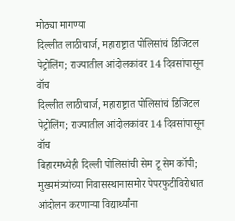मोठ्या मागण्या
दिल्लीत लाठीचार्ज, महाराष्ट्रात पोलिसांचं डिजिटल पेट्रोलिंग; राज्यातील आंदोलकांवर 14 दिवसांपासून वॉच
दिल्लीत लाठीचार्ज, महाराष्ट्रात पोलिसांचं डिजिटल पेट्रोलिंग; राज्यातील आंदोलकांवर 14 दिवसांपासून वॉच
बिहारमध्येही दिल्ली पोलिसांची सेम टू सेम कॉपी; मुख्यमंत्र्यांच्या निवासस्थानासमोर पेपरफुटीविरोधात आंदोलन करणाऱ्या विद्यार्थ्यांना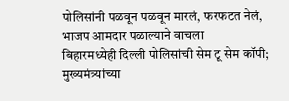पोलिसांनी पळवून पळवून मारलं, फरफटत नेलं, भाजप आमदार पळाल्याने वाचला
बिहारमध्येही दिल्ली पोलिसांची सेम टू सेम कॉपी; मुख्यमंत्र्यांच्या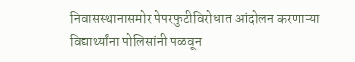निवासस्थानासमोर पेपरफुटीविरोधात आंदोलन करणाऱ्या विद्यार्थ्यांना पोलिसांनी पळवून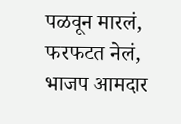पळवून मारलं, फरफटत नेलं, भाजप आमदार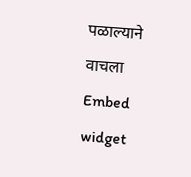पळाल्याने वाचला
Embed widget